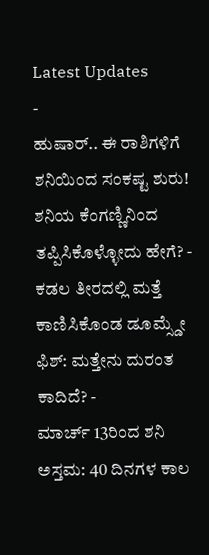Latest Updates
-
ಹುಷಾರ್.. ಈ ರಾಶಿಗಳಿಗೆ ಶನಿಯಿಂದ ಸಂಕಷ್ಟ ಶುರು! ಶನಿಯ ಕೆಂಗಣ್ಣಿನಿಂದ ತಪ್ಪಿಸಿಕೊಳ್ಳೋದು ಹೇಗೆ? -
ಕಡಲ ತೀರದಲ್ಲಿ ಮತ್ತೆ ಕಾಣಿಸಿಕೊಂಡ ಡೂಮ್ಸ್ಡೇ ಫಿಶ್: ಮತ್ತೇನು ದುರಂತ ಕಾದಿದೆ? -
ಮಾರ್ಚ್ 13ರಿಂದ ಶನಿ ಅಸ್ತಮ: 40 ದಿನಗಳ ಕಾಲ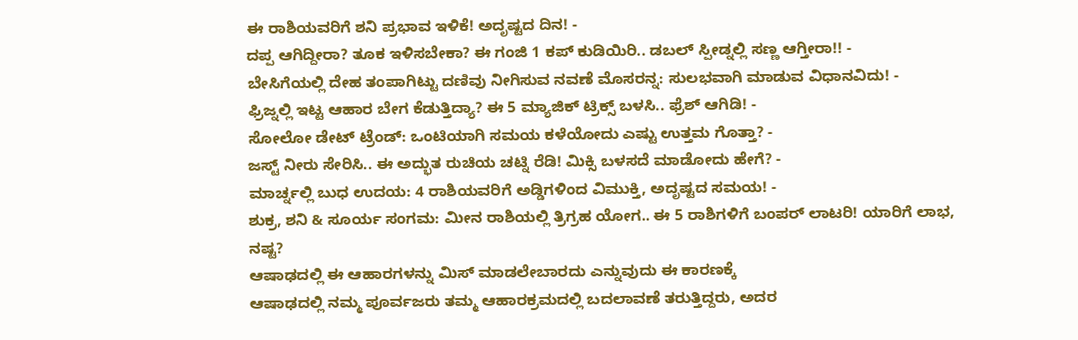ಈ ರಾಶಿಯವರಿಗೆ ಶನಿ ಪ್ರಭಾವ ಇಳಿಕೆ! ಅದೃಷ್ಟದ ದಿನ! -
ದಪ್ಪ ಆಗಿದ್ದೀರಾ? ತೂಕ ಇಳಿಸಬೇಕಾ? ಈ ಗಂಜಿ 1 ಕಪ್ ಕುಡಿಯಿರಿ.. ಡಬಲ್ ಸ್ಪೀಡ್ನಲ್ಲಿ ಸಣ್ಣ ಆಗ್ತೀರಾ!! -
ಬೇಸಿಗೆಯಲ್ಲಿ ದೇಹ ತಂಪಾಗಿಟ್ಟು ದಣಿವು ನೀಗಿಸುವ ನವಣೆ ಮೊಸರನ್ನ: ಸುಲಭವಾಗಿ ಮಾಡುವ ವಿಧಾನವಿದು! -
ಫ್ರಿಜ್ನಲ್ಲಿ ಇಟ್ಟ ಆಹಾರ ಬೇಗ ಕೆಡುತ್ತಿದ್ಯಾ? ಈ 5 ಮ್ಯಾಜಿಕ್ ಟ್ರಿಕ್ಸ್ ಬಳಸಿ.. ಫ್ರೆಶ್ ಆಗಿಡಿ! -
ಸೋಲೋ ಡೇಟ್ ಟ್ರೆಂಡ್: ಒಂಟಿಯಾಗಿ ಸಮಯ ಕಳೆಯೋದು ಎಷ್ಟು ಉತ್ತಮ ಗೊತ್ತಾ? -
ಜಸ್ಟ್ ನೀರು ಸೇರಿಸಿ.. ಈ ಅದ್ಭುತ ರುಚಿಯ ಚಟ್ನಿ ರೆಡಿ! ಮಿಕ್ಸಿ ಬಳಸದೆ ಮಾಡೋದು ಹೇಗೆ? -
ಮಾರ್ಚ್ನಲ್ಲಿ ಬುಧ ಉದಯ: 4 ರಾಶಿಯವರಿಗೆ ಅಡ್ಡಿಗಳಿಂದ ವಿಮುಕ್ತಿ, ಅದೃಷ್ಟದ ಸಮಯ! -
ಶುಕ್ರ, ಶನಿ & ಸೂರ್ಯ ಸಂಗಮ: ಮೀನ ರಾಶಿಯಲ್ಲಿ ತ್ರಿಗ್ರಹ ಯೋಗ.. ಈ 5 ರಾಶಿಗಳಿಗೆ ಬಂಪರ್ ಲಾಟರಿ! ಯಾರಿಗೆ ಲಾಭ, ನಷ್ಟ?
ಆಷಾಢದಲ್ಲಿ ಈ ಆಹಾರಗಳನ್ನು ಮಿಸ್ ಮಾಡಲೇಬಾರದು ಎನ್ನುವುದು ಈ ಕಾರಣಕ್ಕೆ
ಆಷಾಢದಲ್ಲಿ ನಮ್ಮ ಪೂರ್ವಜರು ತಮ್ಮ ಆಹಾರಕ್ರಮದಲ್ಲಿ ಬದಲಾವಣೆ ತರುತ್ತಿದ್ದರು, ಅದರ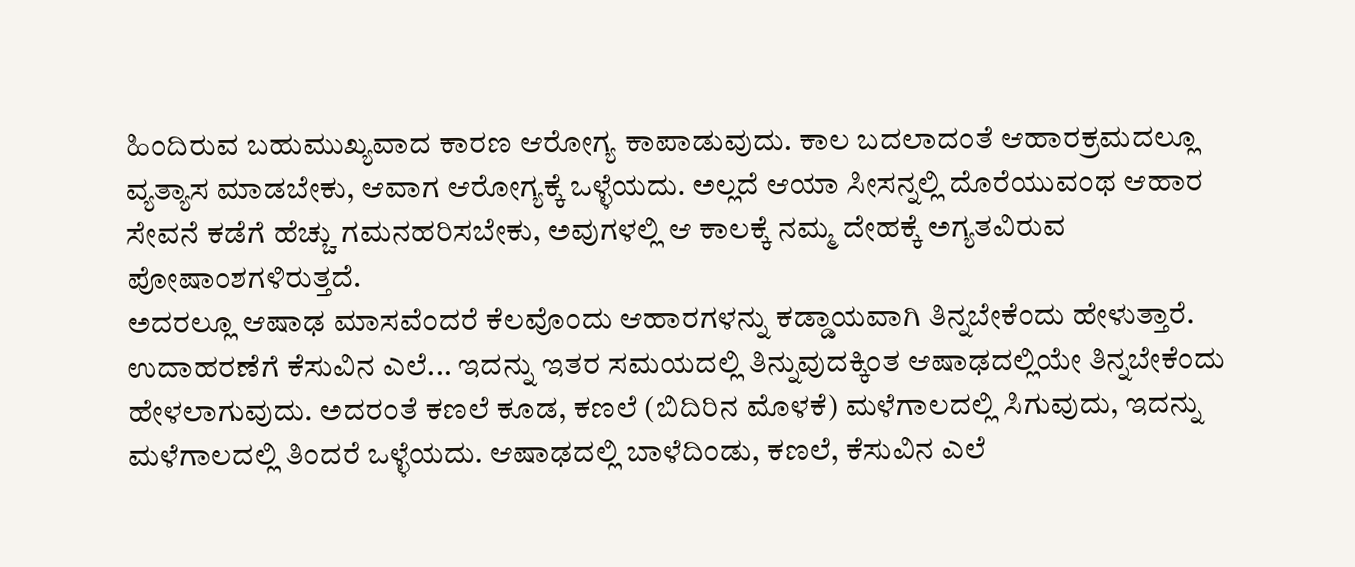ಹಿಂದಿರುವ ಬಹುಮುಖ್ಯವಾದ ಕಾರಣ ಆರೋಗ್ಯ ಕಾಪಾಡುವುದು. ಕಾಲ ಬದಲಾದಂತೆ ಆಹಾರಕ್ರಮದಲ್ಲೂ ವ್ಯತ್ಯಾಸ ಮಾಡಬೇಕು, ಆವಾಗ ಆರೋಗ್ಯಕ್ಕೆ ಒಳ್ಳೆಯದು. ಅಲ್ಲದೆ ಆಯಾ ಸೀಸನ್ನಲ್ಲಿ ದೊರೆಯುವಂಥ ಆಹಾರ ಸೇವನೆ ಕಡೆಗೆ ಹೆಚ್ಚು ಗಮನಹರಿಸಬೇಕು, ಅವುಗಳಲ್ಲಿ ಆ ಕಾಲಕ್ಕೆ ನಮ್ಮ ದೇಹಕ್ಕೆ ಅಗ್ಯತವಿರುವ ಪೋಷಾಂಶಗಳಿರುತ್ತದೆ.
ಅದರಲ್ಲೂ ಆಷಾಢ ಮಾಸವೆಂದರೆ ಕೆಲವೊಂದು ಆಹಾರಗಳನ್ನು ಕಡ್ಡಾಯವಾಗಿ ತಿನ್ನಬೇಕೆಂದು ಹೇಳುತ್ತಾರೆ. ಉದಾಹರಣೆಗೆ ಕೆಸುವಿನ ಎಲೆ... ಇದನ್ನು ಇತರ ಸಮಯದಲ್ಲಿ ತಿನ್ನುವುದಕ್ಕಿಂತ ಆಷಾಢದಲ್ಲಿಯೇ ತಿನ್ನಬೇಕೆಂದು ಹೇಳಲಾಗುವುದು. ಅದರಂತೆ ಕಣಲೆ ಕೂಡ, ಕಣಲೆ (ಬಿದಿರಿನ ಮೊಳಕೆ) ಮಳೆಗಾಲದಲ್ಲಿ ಸಿಗುವುದು, ಇದನ್ನು ಮಳೆಗಾಲದಲ್ಲಿ ತಿಂದರೆ ಒಳ್ಳೆಯದು. ಆಷಾಢದಲ್ಲಿ ಬಾಳೆದಿಂಡು, ಕಣಲೆ, ಕೆಸುವಿನ ಎಲೆ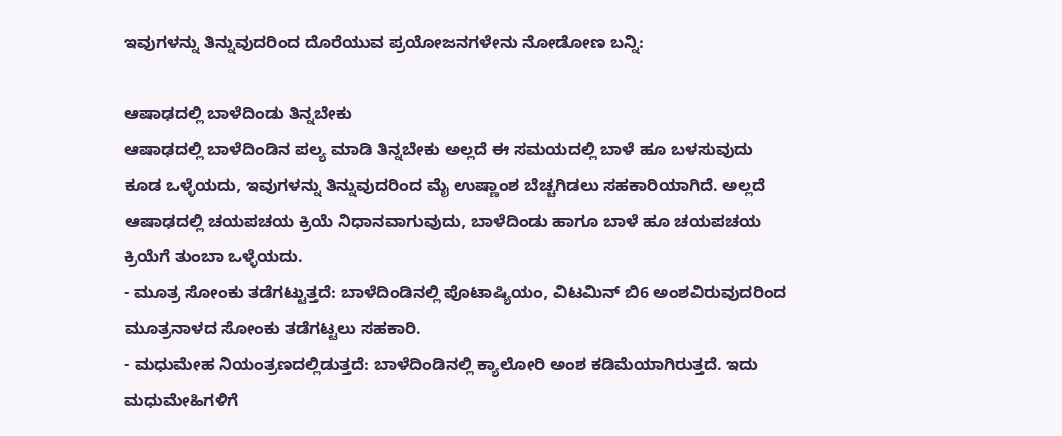ಇವುಗಳನ್ನು ತಿನ್ನುವುದರಿಂದ ದೊರೆಯುವ ಪ್ರಯೋಜನಗಳೇನು ನೋಡೋಣ ಬನ್ನಿ:

ಆಷಾಢದಲ್ಲಿ ಬಾಳೆದಿಂಡು ತಿನ್ನಬೇಕು
ಆಷಾಢದಲ್ಲಿ ಬಾಳೆದಿಂಡಿನ ಪಲ್ಯ ಮಾಡಿ ತಿನ್ನಬೇಕು ಅಲ್ಲದೆ ಈ ಸಮಯದಲ್ಲಿ ಬಾಳೆ ಹೂ ಬಳಸುವುದು ಕೂಡ ಒಳ್ಳೆಯದು, ಇವುಗಳನ್ನು ತಿನ್ನುವುದರಿಂದ ಮೈ ಉಷ್ಣಾಂಶ ಬೆಚ್ಚಗಿಡಲು ಸಹಕಾರಿಯಾಗಿದೆ. ಅಲ್ಲದೆ ಆಷಾಢದಲ್ಲಿ ಚಯಪಚಯ ಕ್ರಿಯೆ ನಿಧಾನವಾಗುವುದು, ಬಾಳೆದಿಂಡು ಹಾಗೂ ಬಾಳೆ ಹೂ ಚಯಪಚಯ ಕ್ರಿಯೆಗೆ ತುಂಬಾ ಒಳ್ಳೆಯದು.
- ಮೂತ್ರ ಸೋಂಕು ತಡೆಗಟ್ಟುತ್ತದೆ: ಬಾಳೆದಿಂಡಿನಲ್ಲಿ ಪೊಟಾಷ್ಯಿಯಂ, ವಿಟಮಿನ್ ಬಿ6 ಅಂಶವಿರುವುದರಿಂದ ಮೂತ್ರನಾಳದ ಸೋಂಕು ತಡೆಗಟ್ಟಲು ಸಹಕಾರಿ.
- ಮಧುಮೇಹ ನಿಯಂತ್ರಣದಲ್ಲಿಡುತ್ತದೆ: ಬಾಳೆದಿಂಡಿನಲ್ಲಿ ಕ್ಯಾಲೋರಿ ಅಂಶ ಕಡಿಮೆಯಾಗಿರುತ್ತದೆ. ಇದು ಮಧುಮೇಹಿಗಳಿಗೆ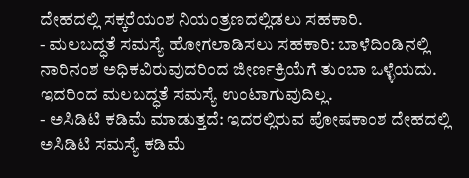ದೇಹದಲ್ಲಿ ಸಕ್ಕರೆಯಂಶ ನಿಯಂತ್ರಣದಲ್ಲಿಡಲು ಸಹಕಾರಿ.
- ಮಲಬದ್ಧತೆ ಸಮಸ್ಯೆ ಹೋಗಲಾಡಿಸಲು ಸಹಕಾರಿ: ಬಾಳೆದಿಂಡಿನಲ್ಲಿ ನಾರಿನಂಶ ಅಧಿಕವಿರುವುದರಿಂದ ಜೀರ್ಣಕ್ರಿಯೆಗೆ ತುಂಬಾ ಒಳ್ಳೆಯದು. ಇದರಿಂದ ಮಲಬದ್ಧತೆ ಸಮಸ್ಯೆ ಉಂಟಾಗುವುದಿಲ್ಲ.
- ಅಸಿಡಿಟಿ ಕಡಿಮೆ ಮಾಡುತ್ತದೆ: ಇದರಲ್ಲಿರುವ ಪೋಷಕಾಂಶ ದೇಹದಲ್ಲಿ ಅಸಿಡಿಟಿ ಸಮಸ್ಯೆ ಕಡಿಮೆ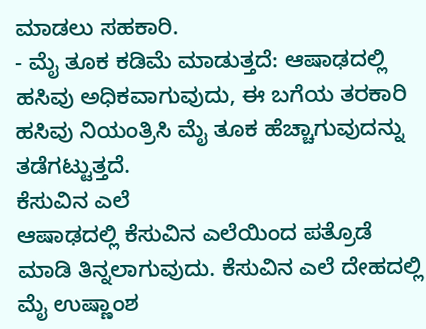ಮಾಡಲು ಸಹಕಾರಿ.
- ಮೈ ತೂಕ ಕಡಿಮೆ ಮಾಡುತ್ತದೆ: ಆಷಾಢದಲ್ಲಿ ಹಸಿವು ಅಧಿಕವಾಗುವುದು, ಈ ಬಗೆಯ ತರಕಾರಿ ಹಸಿವು ನಿಯಂತ್ರಿಸಿ ಮೈ ತೂಕ ಹೆಚ್ಚಾಗುವುದನ್ನು ತಡೆಗಟ್ಟುತ್ತದೆ.
ಕೆಸುವಿನ ಎಲೆ
ಆಷಾಢದಲ್ಲಿ ಕೆಸುವಿನ ಎಲೆಯಿಂದ ಪತ್ರೊಡೆ ಮಾಡಿ ತಿನ್ನಲಾಗುವುದು. ಕೆಸುವಿನ ಎಲೆ ದೇಹದಲ್ಲಿ ಮೈ ಉಷ್ಣಾಂಶ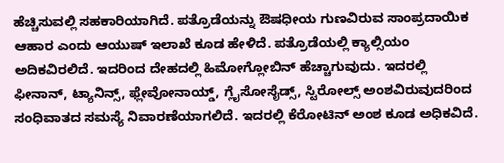ಹೆಚ್ಚಿಸುವಲ್ಲಿ ಸಹಕಾರಿಯಾಗಿದೆ. ಪತ್ರೊಡೆಯನ್ನು ಔಷಧೀಯ ಗುಣವಿರುವ ಸಾಂಪ್ರದಾಯಿಕ ಆಹಾರ ಎಂದು ಆಯುಷ್ ಇಲಾಖೆ ಕೂಡ ಹೇಳಿದೆ. ಪತ್ರೊಡೆಯಲ್ಲಿ ಕ್ಯಾಲ್ಸಿಯಂ ಅದಿಕವಿರಲಿದೆ. ಇದರಿಂದ ದೇಹದಲ್ಲಿ ಹಿಮೋಗ್ಲೋಬಿನ್ ಹೆಚ್ಚಾಗುವುದು. ಇದರಲ್ಲಿ ಫೀನಾನ್, ಟ್ಯಾನಿನ್ಸ್, ಫ್ಲೇವೋನಾಯ್ಡ್, ಗ್ಲೈಸೋಸೈಡ್ಸ್, ಸ್ಟಿರೋಲ್ಸ್ ಅಂಶವಿರುವುದರಿಂದ ಸಂಧಿವಾತದ ಸಮಸ್ಯೆ ನಿವಾರಣೆಯಾಗಲಿದೆ. ಇದರಲ್ಲಿ ಕೆರೋಟಿನ್ ಅಂಶ ಕೂಡ ಅಧಿಕವಿದೆ.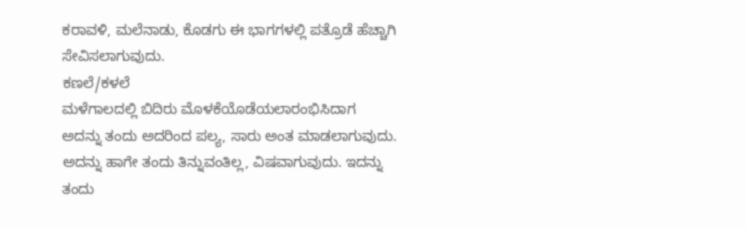ಕರಾವಳಿ, ಮಲೆನಾಡು, ಕೊಡಗು ಈ ಭಾಗಗಳಲ್ಲಿ ಪತ್ರೊಡೆ ಹೆಚ್ಚಾಗಿ ಸೇವಿಸಲಾಗುವುದು.
ಕಣಲೆ/ಕಳಲೆ
ಮಳೆಗಾಲದಲ್ಲಿ ಬಿದಿರು ಮೊಳಕೆಯೊಡೆಯಲಾರಂಭಿಸಿದಾಗ ಅದನ್ನು ತಂದು ಅದರಿಂದ ಪಲ್ಯ, ಸಾರು ಅಂತ ಮಾಡಲಾಗುವುದು. ಅದನ್ನು ಹಾಗೇ ತಂದು ತಿನ್ನುವಂತಿಲ್ಲ, ವಿಷವಾಗುವುದು. ಇದನ್ನು ತಂದು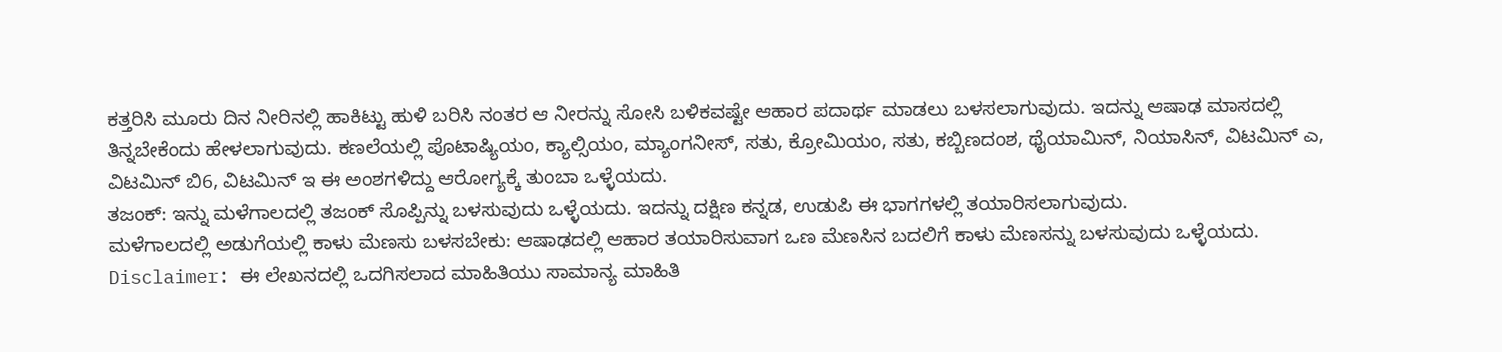ಕತ್ತರಿಸಿ ಮೂರು ದಿನ ನೀರಿನಲ್ಲಿ ಹಾಕಿಟ್ಟು ಹುಳಿ ಬರಿಸಿ ನಂತರ ಆ ನೀರನ್ನು ಸೋಸಿ ಬಳಿಕವಷ್ಟೇ ಆಹಾರ ಪದಾರ್ಥ ಮಾಡಲು ಬಳಸಲಾಗುವುದು. ಇದನ್ನು ಆಷಾಢ ಮಾಸದಲ್ಲಿ ತಿನ್ನಬೇಕೆಂದು ಹೇಳಲಾಗುವುದು. ಕಣಲೆಯಲ್ಲಿ ಪೊಟಾಷ್ಯಿಯಂ, ಕ್ಯಾಲ್ಸಿಯಂ, ಮ್ಯಾಂಗನೀಸ್, ಸತು, ಕ್ರೋಮಿಯಂ, ಸತು, ಕಬ್ಬಿಣದಂಶ, ಥೈಯಾಮಿನ್, ನಿಯಾಸಿನ್, ವಿಟಮಿನ್ ಎ, ವಿಟಮಿನ್ ಬಿ6, ವಿಟಮಿನ್ ಇ ಈ ಅಂಶಗಳಿದ್ದು ಆರೋಗ್ಯಕ್ಕೆ ತುಂಬಾ ಒಳ್ಳೆಯದು.
ತಜಂಕ್: ಇನ್ನು ಮಳೆಗಾಲದಲ್ಲಿ ತಜಂಕ್ ಸೊಪ್ಪಿನ್ನು ಬಳಸುವುದು ಒಳ್ಳೆಯದು. ಇದನ್ನು ದಕ್ಷಿಣ ಕನ್ನಡ, ಉಡುಪಿ ಈ ಭಾಗಗಳಲ್ಲಿ ತಯಾರಿಸಲಾಗುವುದು.
ಮಳೆಗಾಲದಲ್ಲಿ ಅಡುಗೆಯಲ್ಲಿ ಕಾಳು ಮೆಣಸು ಬಳಸಬೇಕು: ಆಷಾಢದಲ್ಲಿ ಆಹಾರ ತಯಾರಿಸುವಾಗ ಒಣ ಮೆಣಸಿನ ಬದಲಿಗೆ ಕಾಳು ಮೆಣಸನ್ನು ಬಳಸುವುದು ಒಳ್ಳೆಯದು.
Disclaimer: ಈ ಲೇಖನದಲ್ಲಿ ಒದಗಿಸಲಾದ ಮಾಹಿತಿಯು ಸಾಮಾನ್ಯ ಮಾಹಿತಿ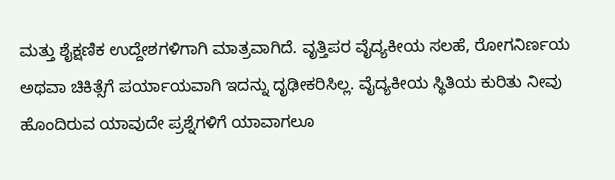ಮತ್ತು ಶೈಕ್ಷಣಿಕ ಉದ್ದೇಶಗಳಿಗಾಗಿ ಮಾತ್ರವಾಗಿದೆ. ವೃತ್ತಿಪರ ವೈದ್ಯಕೀಯ ಸಲಹೆ, ರೋಗನಿರ್ಣಯ ಅಥವಾ ಚಿಕಿತ್ಸೆಗೆ ಪರ್ಯಾಯವಾಗಿ ಇದನ್ನು ದೃಢೀಕರಿಸಿಲ್ಲ. ವೈದ್ಯಕೀಯ ಸ್ಥಿತಿಯ ಕುರಿತು ನೀವು ಹೊಂದಿರುವ ಯಾವುದೇ ಪ್ರಶ್ನೆಗಳಿಗೆ ಯಾವಾಗಲೂ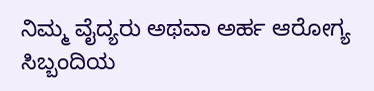ನಿಮ್ಮ ವೈದ್ಯರು ಅಥವಾ ಅರ್ಹ ಆರೋಗ್ಯ ಸಿಬ್ಬಂದಿಯ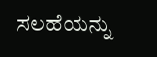ಸಲಹೆಯನ್ನು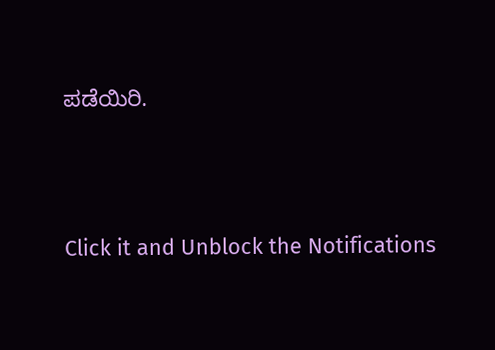ಪಡೆಯಿರಿ.



Click it and Unblock the Notifications